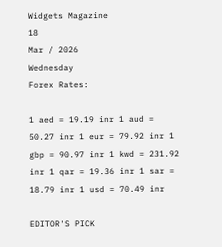Widgets Magazine
18
Mar / 2026
Wednesday
Forex Rates:

1 aed = 19.19 inr 1 aud = 50.27 inr 1 eur = 79.92 inr 1 gbp = 90.97 inr 1 kwd = 231.92 inr 1 qar = 19.36 inr 1 sar = 18.79 inr 1 usd = 70.49 inr

EDITOR'S PICK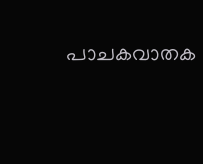പാചകവാതക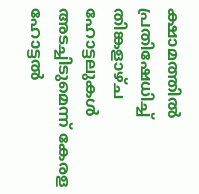ക്ഷാമത്തിൽ പ്രതിഷേധിച്ച് തിങ്കളാഴ്ച ഹോട്ടലുകൾ അടച്ചിടുമെന്ന് കേരള ഹോട്ടൽ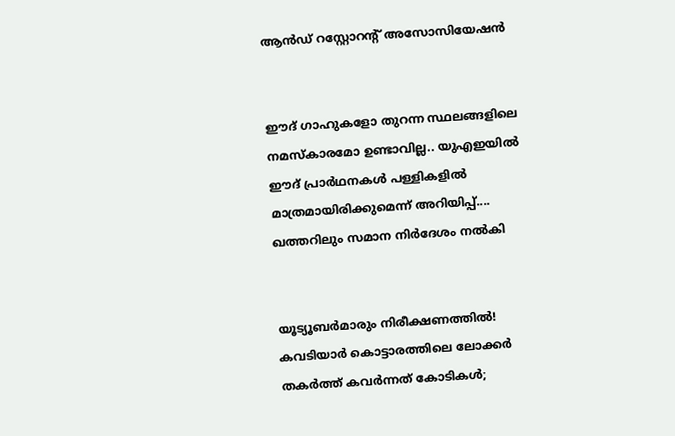ആൻഡ് റസ്റ്റോറന്റ് അസോസിയേഷൻ


ഈദ് ഗാഹുകളോ തുറന്ന സ്ഥലങ്ങളിലെ നമസ്കാരമോ ഉണ്ടാവില്ല.. യുഎഇയിൽ ഈദ് പ്രാർഥനകൾ പള്ളികളിൽ മാത്രമായിരിക്കുമെന്ന് അറിയിപ്പ്.... ഖത്തറിലും സമാന നിർദേശം നൽകി


യൂട്യൂബർമാരും നിരീക്ഷണത്തിൽ! കവടിയാർ കൊട്ടാരത്തിലെ ലോക്കർ തകർത്ത് കവർന്നത് കോടികൾ;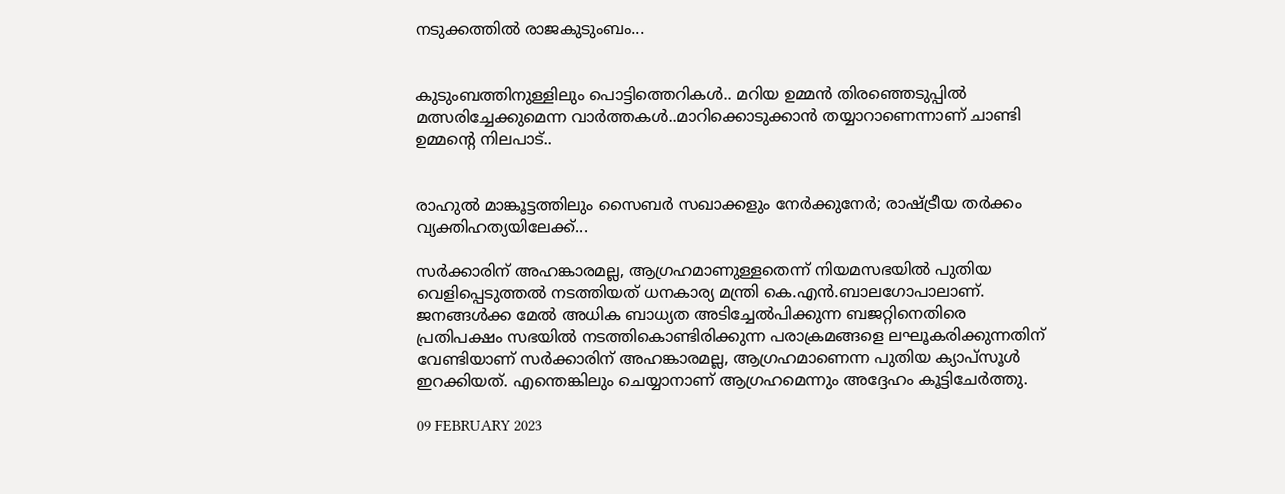നടുക്കത്തിൽ രാജകുടുംബം...


കുടുംബത്തിനുള്ളിലും പൊട്ടിത്തെറികൾ.. മറിയ ഉമ്മന്‍ തിരഞ്ഞെടുപ്പില്‍ മത്സരിച്ചേക്കുമെന്ന വാര്‍ത്തകള്‍..മാറിക്കൊടുക്കാന്‍ തയ്യാറാണെന്നാണ് ചാണ്ടി ഉമ്മന്റെ നിലപാട്..


രാഹുൽ മാങ്കൂട്ടത്തിലും സൈബർ സഖാക്കളും നേർക്കുനേർ; രാഷ്ട്രീയ തർക്കം വ്യക്തിഹത്യയിലേക്ക്...

സര്‍ക്കാരിന് അഹങ്കാരമല്ല, ആഗ്രഹമാണുള്ളതെന്ന് നിയമസഭയില്‍ പുതിയ വെളിപ്പെടുത്തല്‍ നടത്തിയത് ധനകാര്യ മന്ത്രി കെ.എന്‍.ബാലഗോപാലാണ്. ജനങ്ങള്‍ക്ക മേല്‍ അധിക ബാധ്യത അടിച്ചേല്‍പിക്കുന്ന ബജറ്റിനെതിരെ പ്രതിപക്ഷം സഭയില്‍ നടത്തികൊണ്ടിരിക്കുന്ന പരാക്രമങ്ങളെ ലഘൂകരിക്കുന്നതിന് വേണ്ടിയാണ് സര്‍ക്കാരിന് അഹങ്കാരമല്ല, ആഗ്രഹമാണെന്ന പുതിയ ക്യാപ്‌സൂള്‍ ഇറക്കിയത്. എന്തെങ്കിലും ചെയ്യാനാണ് ആഗ്രഹമെന്നും അദ്ദേഹം കൂട്ടിചേര്‍ത്തു.

09 FEBRUARY 2023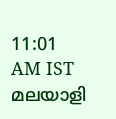11:01 AM IST
മലയാളി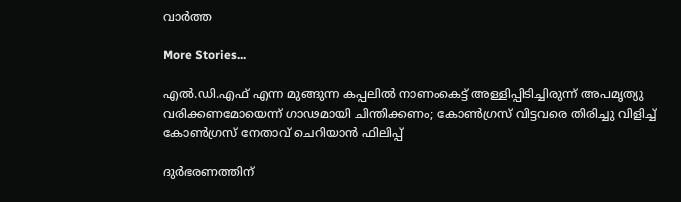വാര്‍ത്ത

More Stories...

എൽ.ഡി.എഫ് എന്ന മുങ്ങുന്ന കപ്പലിൽ നാണംകെട്ട് അള്ളിപ്പിടിച്ചിരുന്ന് അപമൃത്യു വരിക്കണമോയെന്ന് ഗാഢമായി ചിന്തിക്കണം; കോൺഗ്രസ് വിട്ടവരെ തിരിച്ചു വിളിച്ച് കോൺഗ്രസ് നേതാവ് ചെറിയാൻ ഫിലിപ്പ്

ദുര്‍ഭരണത്തിന്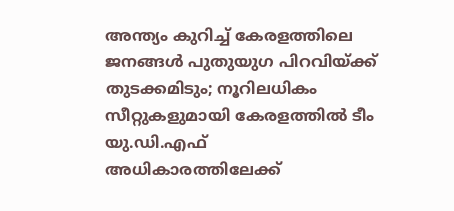അന്ത്യം കുറിച്ച് കേരളത്തിലെ ജനങ്ങള്‍ പുതുയുഗ പിറവിയ്ക്ക് തുടക്കമിടും; നൂറിലധികം സീറ്റുകളുമായി കേരളത്തില്‍ ടീം യു.ഡി.എഫ് അധികാരത്തിലേക്ക്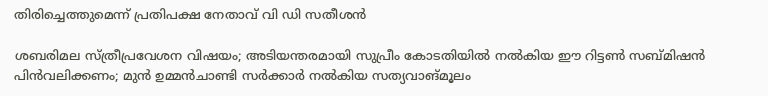തിരിച്ചെത്തുമെന്ന് പ്രതിപക്ഷ നേതാവ് വി ഡി സതീശൻ

ശബരിമല സ്ത്രീപ്രവേശന വിഷയം; അടിയന്തരമായി സുപ്രീം കോടതിയിൽ നൽകിയ ഈ റിട്ടൺ സബ്മിഷൻ പിൻവലിക്കണം; മുൻ ഉമ്മൻചാണ്ടി സർക്കാർ നൽകിയ സത്യവാങ്മൂലം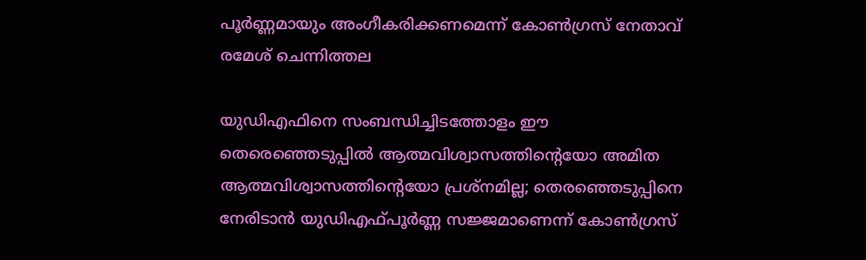പൂർണ്ണമായും അംഗീകരിക്കണമെന്ന് കോൺഗ്രസ് നേതാവ് രമേശ് ചെന്നിത്തല

യുഡിഎഫിനെ സംബന്ധിച്ചിടത്തോളം ഈ തെരെഞ്ഞെടുപ്പില്‍ ആത്മവിശ്വാസത്തിന്റെയോ അമിത ആത്മവിശ്വാസത്തിന്റെയോ പ്രശ്‌നമില്ല; തെരഞ്ഞെടുപ്പിനെ നേരിടാന്‍ യുഡിഎഫ്പൂര്‍ണ്ണ സജ്ജമാണെന്ന് കോൺഗ്രസ്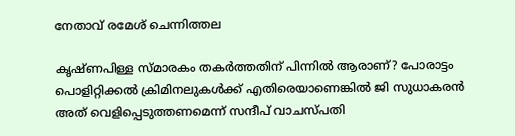നേതാവ് രമേശ് ചെന്നിത്തല

കൃഷ്ണപിള്ള സ്മാരകം തകർത്തതിന് പിന്നിൽ ആരാണ്? പോരാട്ടം പൊളിറ്റിക്കൽ ക്രിമിനലുകൾക്ക് എതിരെയാണെങ്കിൽ ജി സുധാകരൻ അത് വെളിപ്പെടുത്തണമെന്ന് സന്ദീപ് വാചസ്പതി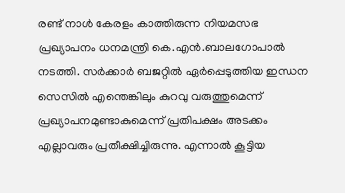രണ്ട് നാള്‍ കേരളം കാത്തിരുന്ന നിയമസഭ പ്രഖ്യാപനം ധനമന്ത്രി കെ.എന്‍.ബാലഗോപാല്‍ നടത്തി. സര്‍ക്കാര്‍ ബജറ്റില്‍ ഏര്‍പ്പെടുത്തിയ ഇന്ധന സെസില്‍ എന്തെങ്കിലും കുറവു വരുത്തുമെന്ന് പ്രഖ്യാപനമുണ്ടാകുമെന്ന് പ്രതിപക്ഷം അടക്കം എല്ലാവരും പ്രതീക്ഷിച്ചിരുന്നു. എന്നാല്‍ കൂട്ടിയ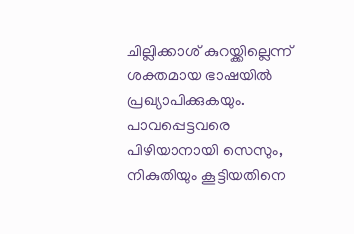ചില്ലിക്കാശ് കുറയ്ക്കില്ലെന്ന് ശക്തമായ ഭാഷയില്‍ പ്രഖ്യാപിക്കുകയും. പാവപ്പെട്ടവരെ പിഴിയാനായി സെസും, നികുതിയും കൂട്ടിയതിനെ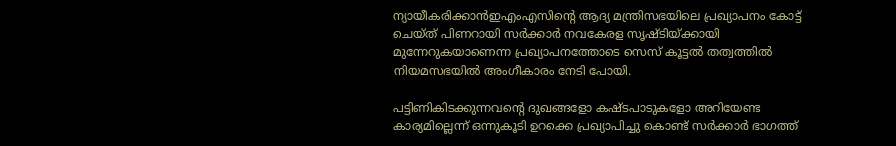ന്യായീകരിക്കാന്‍ഇഎംഎസിന്റെ ആദ്യ മന്ത്രിസഭയിലെ പ്രഖ്യാപനം കോട്ട് ചെയ്ത് പിണറായി സര്‍ക്കാര്‍ നവകേരള സൃഷ്ടിയ്ക്കായി മുന്നേറുകയാണെന്ന പ്രഖ്യാപനത്തോടെ സെസ് കൂട്ടല്‍ തത്വത്തില്‍ നിയമസഭയില്‍ അംഗീകാരം നേടി പോയി.

പട്ടിണികിടക്കുന്നവന്റെ ദുഖങ്ങളോ കഷ്ടപാടുകളോ അറിയേണ്ട കാര്യമില്ലെന്ന് ഒന്നുകൂടി ഉറക്കെ പ്രഖ്യാപിച്ചു കൊണ്ട് സര്‍ക്കാര്‍ ഭാഗത്ത്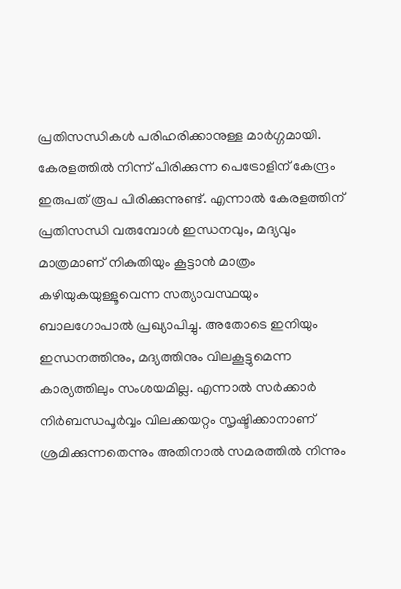പ്രതിസന്ധികള്‍ പരിഹരിക്കാനുള്ള മാര്‍ഗ്ഗമായി. കേരളത്തില്‍ നിന്ന് പിരിക്കുന്ന പെട്രോളിന് കേന്ദ്രം ഇരുപത് രൂപ പിരിക്കുന്നുണ്ട്. എന്നാല്‍ കേരളത്തിന് പ്രതിസന്ധി വരുമ്പോള്‍ ഇന്ധനവും, മദ്യവും മാത്രമാണ് നികുതിയും കൂട്ടാന്‍ മാത്രം കഴിയുകയുള്ളൂവെന്ന സത്യാവസ്ഥയും ബാലഗോപാല്‍ പ്രഖ്യാപിച്ചു. അതോടെ ഇനിയും ഇന്ധനത്തിനും, മദ്യത്തിനും വിലകൂട്ടുമെന്ന കാര്യത്തിലും സംശയമില്ല. എന്നാല്‍ സര്‍ക്കാര്‍ നിര്‍ബന്ധപൂര്‍വ്വം വിലക്കയറ്റം സൃഷ്ടിക്കാനാണ് ശ്രമിക്കുന്നതെന്നും അതിനാല്‍ സമരത്തില്‍ നിന്നും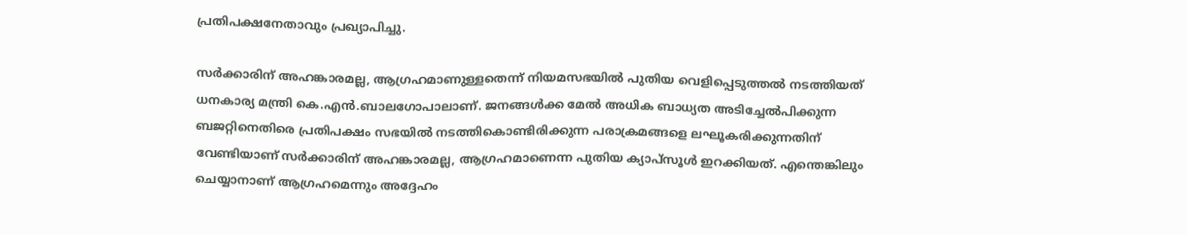പ്രതിപക്ഷനേതാവും പ്രഖ്യാപിച്ചു.

സര്‍ക്കാരിന് അഹങ്കാരമല്ല, ആഗ്രഹമാണുള്ളതെന്ന് നിയമസഭയില്‍ പുതിയ വെളിപ്പെടുത്തല്‍ നടത്തിയത് ധനകാര്യ മന്ത്രി കെ.എന്‍.ബാലഗോപാലാണ്. ജനങ്ങള്‍ക്ക മേല്‍ അധിക ബാധ്യത അടിച്ചേല്‍പിക്കുന്ന ബജറ്റിനെതിരെ പ്രതിപക്ഷം സഭയില്‍ നടത്തികൊണ്ടിരിക്കുന്ന പരാക്രമങ്ങളെ ലഘൂകരിക്കുന്നതിന് വേണ്ടിയാണ് സര്‍ക്കാരിന് അഹങ്കാരമല്ല, ആഗ്രഹമാണെന്ന പുതിയ ക്യാപ്‌സൂള്‍ ഇറക്കിയത്. എന്തെങ്കിലും ചെയ്യാനാണ് ആഗ്രഹമെന്നും അദ്ദേഹം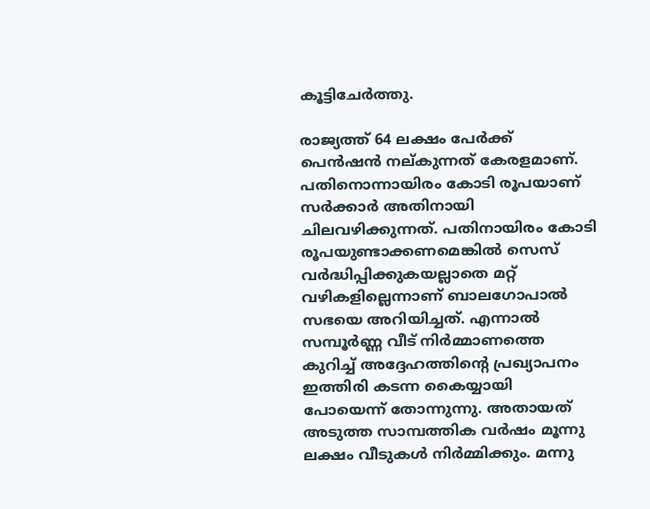കൂട്ടിചേര്‍ത്തു.

രാജ്യത്ത് 64 ലക്ഷം പേര്‍ക്ക് പെന്‍ഷന്‍ നല്കുന്നത് കേരളമാണ്. പതിനൊന്നായിരം കോടി രൂപയാണ് സര്‍ക്കാര്‍ അതിനായി ചിലവഴിക്കുന്നത്. പതിനായിരം കോടി രൂപയുണ്ടാക്കണമെങ്കില്‍ സെസ് വര്‍ദ്ധിപ്പിക്കുകയല്ലാതെ മറ്റ് വഴികളില്ലെന്നാണ് ബാലഗോപാല്‍ സഭയെ അറിയിച്ചത്. എന്നാല്‍ സമ്പൂര്‍ണ്ണ വീട് നിര്‍മ്മാണത്തെ കുറിച്ച് അദ്ദേഹത്തിന്റെ പ്രഖ്യാപനം ഇത്തിരി കടന്ന കൈയ്യായി പോയെന്ന് തോന്നുന്നു. അതായത് അടുത്ത സാമ്പത്തിക വര്‍ഷം മൂന്നു ലക്ഷം വീടുകള്‍ നിര്‍മ്മിക്കും. മന്നു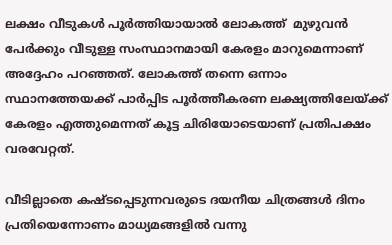ലക്ഷം വീടുകള്‍ പൂര്‍ത്തിയായാല്‍ ലോകത്ത്  മുഴുവന്‍ പേര്‍ക്കും വീടുള്ള സംസ്ഥാനമായി കേരളം മാറുമെന്നാണ് അദ്ദേഹം പറഞ്ഞത്. ലോകത്ത് തന്നെ ഒന്നാം സ്ഥാനത്തേയക്ക് പാര്‍പ്പിട പൂര്‍ത്തീകരണ ലക്ഷ്യത്തിലേയ്ക്ക് കേരളം എത്തുമെന്നത് കൂട്ട ചിരിയോടെയാണ് പ്രതിപക്ഷം വരവേറ്റത്.

വീടില്ലാതെ കഷ്ടപ്പെടുന്നവരുടെ ദയനീയ ചിത്രങ്ങള്‍ ദിനം പ്രതിയെന്നോണം മാധ്യമങ്ങളില്‍ വന്നു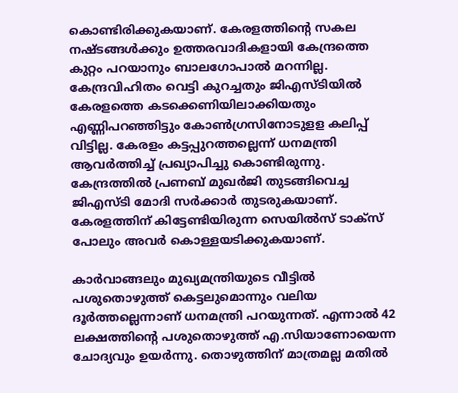കൊണ്ടിരിക്കുകയാണ്. കേരളത്തിന്റെ സകല നഷ്ടങ്ങള്‍ക്കും ഉത്തരവാദികളായി കേന്ദ്രത്തെ കുറ്റം പറയാനും ബാലഗോപാല്‍ മറന്നില്ല. കേന്ദ്രവിഹിതം വെട്ടി കുറച്ചതും ജിഎസ്ടിയില്‍ കേരളത്തെ കടക്കെണിയിലാക്കിയതും എണ്ണിപറഞ്ഞിട്ടും കോണ്‍ഗ്രസിനോടുളള കലിപ്പ് വിട്ടില്ല. കേരളം കട്ടപ്പുറത്തല്ലെന്ന് ധനമന്ത്രി ആവര്‍ത്തിച്ച് പ്രഖ്യാപിച്ചു കൊണ്ടിരുന്നു. കേന്ദ്രത്തില്‍ പ്രണബ് മുഖര്‍ജി തുടങ്ങിവെച്ച ജിഎസ്ടി മോദി സര്‍ക്കാര്‍ തുടരുകയാണ്. കേരളത്തിന് കിട്ടേണ്ടിയിരുന്ന സെയില്‍സ് ടാക്‌സ് പോലും അവര്‍ കൊള്ളയടിക്കുകയാണ്.

കാര്‍വാങ്ങലും മുഖ്യമന്ത്രിയുടെ വീട്ടില്‍ പശുതൊഴുത്ത് കെട്ടലുമൊന്നും വലിയ ദൂര്‍ത്തല്ലെന്നാണ് ധനമന്ത്രി പറയുന്നത്. എന്നാല്‍ 42 ലക്ഷത്തിന്റെ പശുതൊഴുത്ത് എ.സിയാണോയെന്ന ചോദ്യവും ഉയര്‍ന്നു. തൊഴുത്തിന് മാത്രമല്ല മതില്‍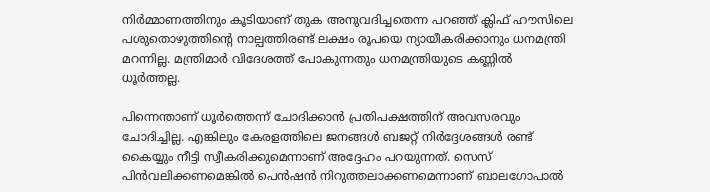നിര്‍മ്മാണത്തിനും കൂടിയാണ് തുക അനുവദിച്ചതെന്ന പറഞ്ഞ് ക്ലിഫ് ഹൗസിലെ പശുതൊഴുത്തിന്റെ നാല്പത്തിരണ്ട് ലക്ഷം രൂപയെ ന്യായീകരിക്കാനും ധനമന്ത്രി മറന്നില്ല. മന്ത്രിമാര്‍ വിദേശത്ത് പോകുന്നതും ധനമന്ത്രിയുടെ കണ്ണില്‍ ധൂര്‍ത്തല്ല.

പിന്നെന്താണ് ധൂര്‍ത്തെന്ന് ചോദിക്കാന്‍ പ്രതിപക്ഷത്തിന് അവസരവും ചോദിച്ചില്ല. എങ്കിലും കേരളത്തിലെ ജനങ്ങള്‍ ബജറ്റ് നിര്‍ദ്ദേശങ്ങള്‍ രണ്ട് കൈയ്യും നീട്ടി സ്വീകരിക്കുമെന്നാണ് അദ്ദേഹം പറയുന്നത്. സെസ് പിന്‍വലിക്കണമെങ്കില്‍ പെന്‍ഷന്‍ നിറുത്തലാക്കണമെന്നാണ് ബാലഗോപാല്‍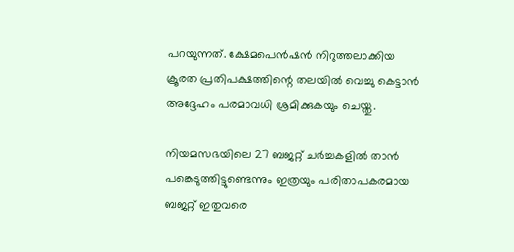പറയുന്നത്. ക്ഷേമപെന്‍ഷന്‍ നിറുത്തലാക്കിയ ക്രൂരത പ്രതിപക്ഷത്തിന്റെ തലയില്‍ വെച്ചു കെട്ടാന്‍ അദ്ദേഹം പരമാവധി ശ്രമിക്കുകയും ചെയ്തു.

നിയമസഭയിലെ 27 ബജറ്റ് ചര്‍ച്ചകളില്‍ താന്‍ പങ്കെടുത്തിട്ടുണ്ടെന്നും ഇത്രയും പരിതാപകരമായ ബജറ്റ് ഇതുവരെ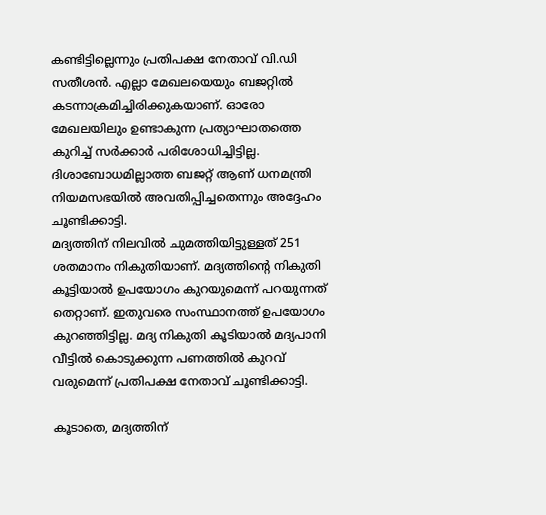കണ്ടിട്ടില്ലെന്നും പ്രതിപക്ഷ നേതാവ് വി.ഡി സതീശന്‍. എല്ലാ മേഖലയെയും ബജറ്റില്‍ കടന്നാക്രമിച്ചിരിക്കുകയാണ്. ഓരോ മേഖലയിലും ഉണ്ടാകുന്ന പ്രത്യാഘാതത്തെ കുറിച്ച് സര്‍ക്കാര്‍ പരിശോധിച്ചിട്ടില്ല. ദിശാബോധമില്ലാത്ത ബജറ്റ് ആണ് ധനമന്ത്രി നിയമസഭയില്‍ അവതിപ്പിച്ചതെന്നും അദ്ദേഹം ചൂണ്ടിക്കാട്ടി.
മദ്യത്തിന് നിലവില്‍ ചുമത്തിയിട്ടുള്ളത് 251 ശതമാനം നികുതിയാണ്. മദ്യത്തിന്റെ നികുതി കൂട്ടിയാല്‍ ഉപയോഗം കുറയുമെന്ന് പറയുന്നത് തെറ്റാണ്. ഇതുവരെ സംസ്ഥാനത്ത് ഉപയോഗം കുറഞ്ഞിട്ടില്ല. മദ്യ നികുതി കൂടിയാല്‍ മദ്യപാനി വീട്ടില്‍ കൊടുക്കുന്ന പണത്തില്‍ കുറവ് വരുമെന്ന് പ്രതിപക്ഷ നേതാവ് ചൂണ്ടിക്കാട്ടി.

കൂടാതെ, മദ്യത്തിന്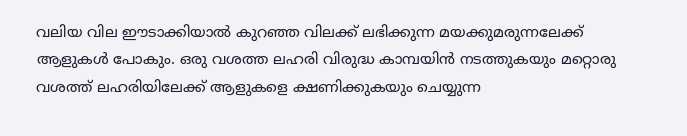വലിയ വില ഈടാക്കിയാല്‍ കുറഞ്ഞ വിലക്ക് ലഭിക്കുന്ന മയക്കുമരുന്നലേക്ക് ആളുകള്‍ പോകും. ഒരു വശത്ത ലഹരി വിരുദ്ധ കാമ്പയിന്‍ നടത്തുകയും മറ്റൊരു വശത്ത് ലഹരിയിലേക്ക് ആളുകളെ ക്ഷണിക്കുകയും ചെയ്യുന്ന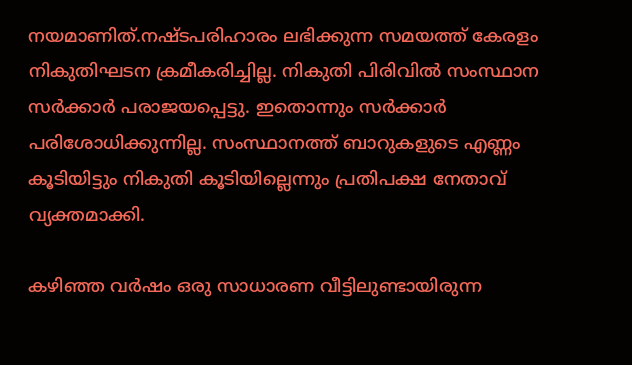നയമാണിത്.നഷ്ടപരിഹാരം ലഭിക്കുന്ന സമയത്ത് കേരളം നികുതിഘടന ക്രമീകരിച്ചില്ല. നികുതി പിരിവില്‍ സംസ്ഥാന സര്‍ക്കാര്‍ പരാജയപ്പെട്ടു. ഇതൊന്നും സര്‍ക്കാര്‍ പരിശോധിക്കുന്നില്ല. സംസ്ഥാനത്ത് ബാറുകളുടെ എണ്ണം കൂടിയിട്ടും നികുതി കൂടിയില്ലെന്നും പ്രതിപക്ഷ നേതാവ് വ്യക്തമാക്കി.

കഴിഞ്ഞ വര്‍ഷം ഒരു സാധാരണ വീട്ടിലുണ്ടായിരുന്ന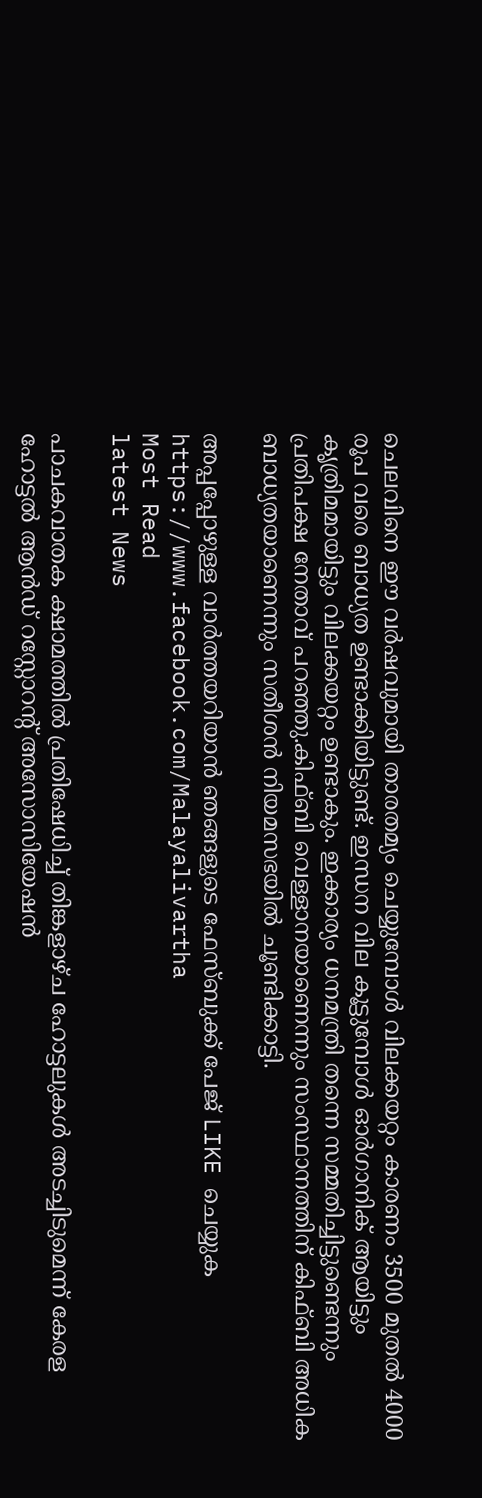ചെലവിനെ ഈ വര്‍ഷവുമായി താരതമ്യം ചെയ്യുമ്പോള്‍ വിലക്കയറ്റം കാരണം 3500 മുതല്‍ 4000 രൂപ വരെ ബാധ്യത ഉണ്ടാക്കിയിട്ടുണ്ട്. ഇന്ധന വില കൂട്ടുമ്പോള്‍ ഓര്‍ഗാനിക് ആയിട്ടും കൃത്രിമമായിട്ടും വിലക്കയറ്റം ഉണ്ടാകും. ഇക്കാര്യം ധനമന്ത്രി തന്നെ സമ്മതിച്ചിട്ടുണ്ടെന്നും പ്രതിപക്ഷ നേതാവ് പറഞ്ഞു.കിഫ്ബി വെള്ളാനയാണെന്നും സംസ്ഥാനത്തിന് കിഫ്ബി അധിക ബാധ്യതയാണെന്നും സതീശന്‍ നിയമസഭയില്‍ ചൂണ്ടിക്കാട്ടി.

അപ്പപ്പോഴുള്ള വാര്‍ത്തയറിയാന്‍ ഞങ്ങളുടെ ഫേസ്‌ബുക്ക്‌ പേജ് LIKE ചെയ്യുക
https://www.facebook.com/Malayalivartha
Most Read
latest News

പാചകവാതക ക്ഷാമത്തിൽ പ്രതിഷേധിച്ച് തിങ്കളാഴ്ച ഹോട്ടലുകൾ അടച്ചിടുമെന്ന് കേരള ഹോട്ടൽ ആൻഡ് റസ്റ്റോറന്റ് അസോസിയേഷൻ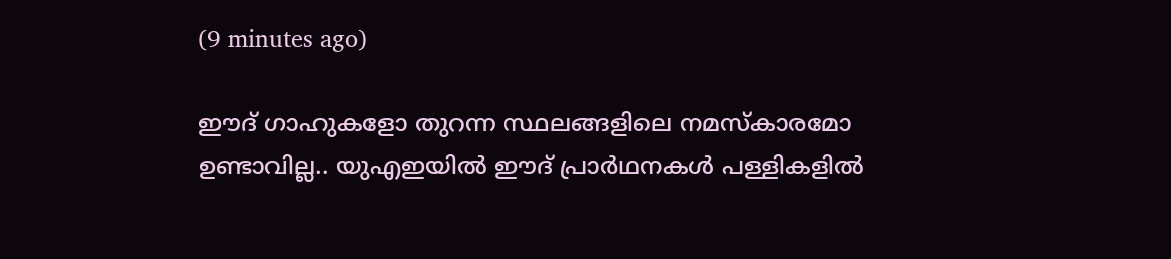(9 minutes ago)

ഈദ് ഗാഹുകളോ തുറന്ന സ്ഥലങ്ങളിലെ നമസ്കാരമോ ഉണ്ടാവില്ല.. യുഎഇയിൽ ഈദ് പ്രാർഥനകൾ പള്ളികളിൽ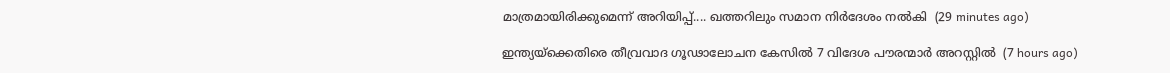മാത്രമായിരിക്കുമെന്ന് അറിയിപ്പ്.... ഖത്തറിലും സമാന നിർദേശം നൽകി  (29 minutes ago)

ഇന്ത്യയ്‌ക്കെതിരെ തീവ്രവാദ ഗൂഢാലോചന കേസില്‍ 7 വിദേശ പൗരന്മാര്‍ അറസ്റ്റില്‍  (7 hours ago)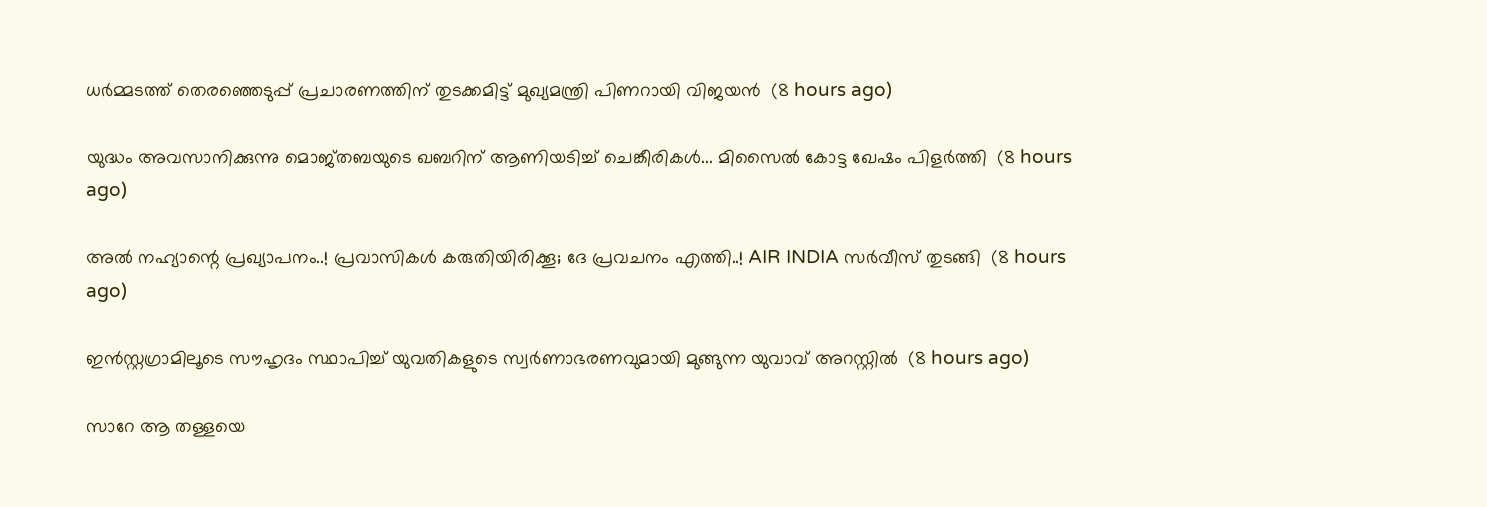ധര്‍മ്മടത്ത് തെരഞ്ഞെടുപ്പ് പ്രചാരണത്തിന് തുടക്കമിട്ട് മുഖ്യമന്ത്രി പിണറായി വിജയന്‍  (8 hours ago)

യുദ്ധം അവസാനിക്കുന്നു മൊജ്തബയുടെ ഖബറിന് ആണിയടിച്ച് ചെങ്കീരികൾ... മിസൈൽ കോട്ട ഖേഷം പിളർത്തി  (8 hours ago)

അൽ നഹ്യാന്റെ പ്രഖ്യാപനം..! പ്രവാസികൾ കരുതിയിരിക്കൂ; ദേ പ്രവചനം എത്തി..! AIR INDIA സർവീസ് തുടങ്ങി  (8 hours ago)

ഇന്‍സ്റ്റഗ്രാമിലൂടെ സൗഹൃദം സ്ഥാപിച്ച് യുവതികളുടെ സ്വര്‍ണാഭരണവുമായി മുങ്ങുന്ന യുവാവ് അറസ്റ്റില്‍  (8 hours ago)

സാറേ ആ തള്ളയെ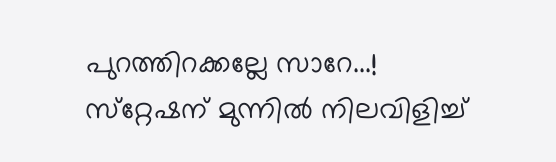പുറത്തിറക്കല്ലേ സാറേ...! സ്‌റ്റേഷന് മുന്നിൽ നിലവിളിച്ച്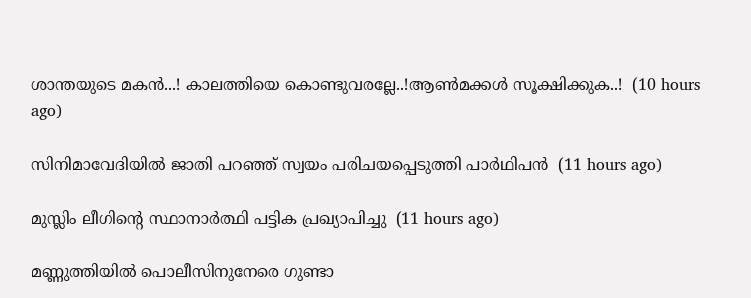ശാന്തയുടെ മകൻ...! കാലത്തിയെ കൊണ്ടുവരല്ലേ..!ആൺമക്കൾ സൂക്ഷിക്കുക..!  (10 hours ago)

സിനിമാവേദിയില്‍ ജാതി പറഞ്ഞ് സ്വയം പരിചയപ്പെടുത്തി പാര്‍ഥിപന്‍  (11 hours ago)

മുസ്ലിം ലീഗിന്റെ സ്ഥാനാര്‍ത്ഥി പട്ടിക പ്രഖ്യാപിച്ചു  (11 hours ago)

മണ്ണുത്തിയില്‍ പൊലീസിനുനേരെ ഗുണ്ടാ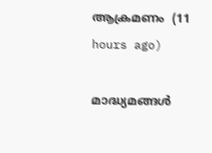ആക്രമണം  (11 hours ago)

മാദ്ധ്യമങ്ങള്‍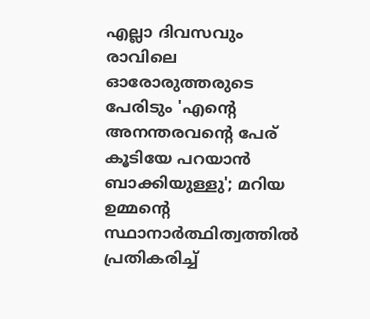എല്ലാ ദിവസവും രാവിലെ ഓരോരുത്തരുടെ പേരിടും 'എന്റെ അനന്തരവന്റെ പേര് കൂടിയേ പറയാന്‍ ബാക്കിയുള്ളു'; മറിയ ഉമ്മന്റെ സ്ഥാനാര്‍ത്ഥിത്വത്തില്‍ പ്രതികരിച്ച്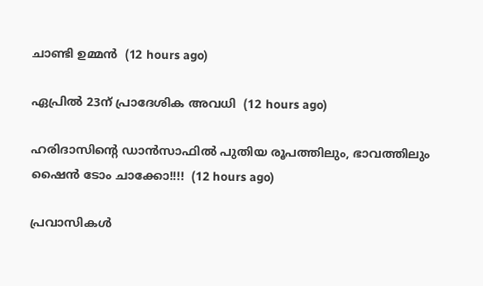ചാണ്ടി ഉമ്മന്‍  (12 hours ago)

ഏപ്രില്‍ 23ന് പ്രാദേശിക അവധി  (12 hours ago)

ഹരിദാസിൻ്റെ ഡാൻസാഫിൽ പുതിയ രൂപത്തിലും, ഭാവത്തിലും ഷൈൻ ടോം ചാക്കോ!!!!  (12 hours ago)

പ്രവാസികൾ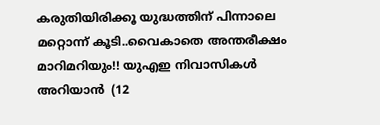കരുതിയിരിക്കൂ യുദ്ധത്തിന് പിന്നാലെ മറ്റൊന്ന് കൂടി..വൈകാതെ അന്തരീക്ഷം മാറിമറിയും!! യുഎഇ നിവാസികൾ അറിയാൻ  (12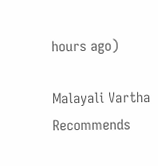hours ago)

Malayali Vartha Recommends